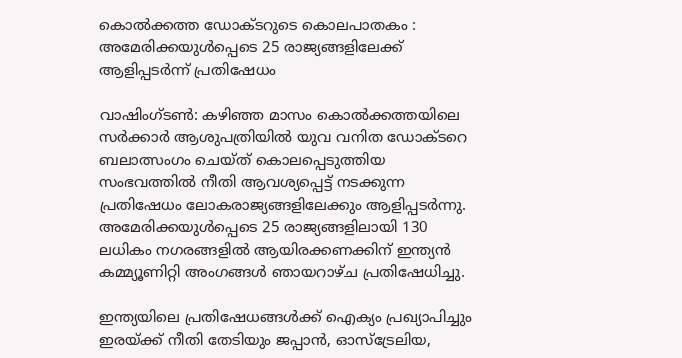കൊല്‍ക്കത്ത ഡോക്ടറുടെ കൊലപാതകം : അമേരിക്കയുള്‍പ്പെടെ 25 രാജ്യങ്ങളിലേക്ക് ആളിപ്പടര്‍ന്ന് പ്രതിഷേധം

വാഷിംഗ്ടണ്‍: കഴിഞ്ഞ മാസം കൊല്‍ക്കത്തയിലെ സര്‍ക്കാര്‍ ആശുപത്രിയില്‍ യുവ വനിത ഡോക്ടറെ ബലാത്സംഗം ചെയ്ത് കൊലപ്പെടുത്തിയ സംഭവത്തില്‍ നീതി ആവശ്യപ്പെട്ട് നടക്കുന്ന പ്രതിഷേധം ലോകരാജ്യങ്ങളിലേക്കും ആളിപ്പടര്‍ന്നു. അമേരിക്കയുള്‍പ്പെടെ 25 രാജ്യങ്ങളിലായി 130 ലധികം നഗരങ്ങളില്‍ ആയിരക്കണക്കിന് ഇന്ത്യന്‍ കമ്മ്യൂണിറ്റി അംഗങ്ങള്‍ ഞായറാഴ്ച പ്രതിഷേധിച്ചു.

ഇന്ത്യയിലെ പ്രതിഷേധങ്ങള്‍ക്ക് ഐക്യം പ്രഖ്യാപിച്ചും ഇരയ്ക്ക് നീതി തേടിയും ജപ്പാന്‍, ഓസ്ട്രേലിയ,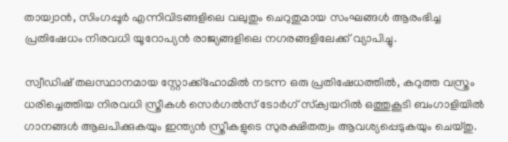തായ്വാന്‍, സിംഗപ്പൂര്‍ എന്നിവിടങ്ങളിലെ വലുതും ചെറുതുമായ സംഘങ്ങള്‍ ആരംഭിച്ച പ്രതിഷേധം നിരവധി യൂറോപ്യന്‍ രാജ്യങ്ങളിലെ നഗരങ്ങളിലേക്ക് വ്യാപിച്ചു.

സ്വീഡിഷ് തലസ്ഥാനമായ സ്റ്റോക്ക്ഹോമില്‍ നടന്ന ഒരു പ്രതിഷേധത്തില്‍, കറുത്ത വസ്ത്രം ധരിച്ചെത്തിയ നിരവധി സ്ത്രീകള്‍ സെര്‍ഗല്‍സ് ടോര്‍ഗ് സ്‌ക്വയറില്‍ ഒത്തുകൂടി ബംഗാളിയില്‍ ഗാനങ്ങള്‍ ആലപിക്കുകയും ഇന്ത്യന്‍ സ്ത്രീകളുടെ സുരക്ഷിതത്വം ആവശ്യപ്പെടുകയും ചെയ്തു.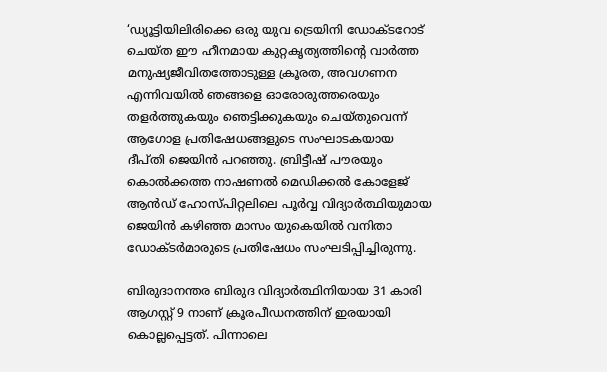‘ഡ്യൂട്ടിയിലിരിക്കെ ഒരു യുവ ട്രെയിനി ഡോക്ടറോട് ചെയ്ത ഈ ഹീനമായ കുറ്റകൃത്യത്തിന്റെ വാര്‍ത്ത മനുഷ്യജീവിതത്തോടുള്ള ക്രൂരത, അവഗണന എന്നിവയില്‍ ഞങ്ങളെ ഓരോരുത്തരെയും തളര്‍ത്തുകയും ഞെട്ടിക്കുകയും ചെയ്തുവെന്ന് ആഗോള പ്രതിഷേധങ്ങളുടെ സംഘാടകയായ ദീപ്തി ജെയിന്‍ പറഞ്ഞു. ബ്രിട്ടീഷ് പൗരയും കൊല്‍ക്കത്ത നാഷണല്‍ മെഡിക്കല്‍ കോളേജ് ആന്‍ഡ് ഹോസ്പിറ്റലിലെ പൂര്‍വ്വ വിദ്യാര്‍ത്ഥിയുമായ ജെയിന്‍ കഴിഞ്ഞ മാസം യുകെയില്‍ വനിതാ ഡോക്ടര്‍മാരുടെ പ്രതിഷേധം സംഘടിപ്പിച്ചിരുന്നു.

ബിരുദാനന്തര ബിരുദ വിദ്യാര്‍ത്ഥിനിയായ 31 കാരി ആഗസ്റ്റ് 9 നാണ് ക്രൂരപീഡനത്തിന് ഇരയായി കൊല്ലപ്പെട്ടത്. പിന്നാലെ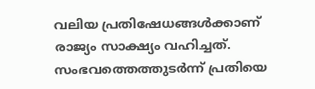വലിയ പ്രതിഷേധങ്ങള്‍ക്കാണ് രാജ്യം സാക്ഷ്യം വഹിച്ചത്. സംഭവത്തെത്തുടര്‍ന്ന് പ്രതിയെ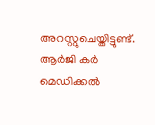അറസ്റ്റുചെയ്തിട്ടുണ്ട്. ആര്‍ജി കര്‍ മെഡിക്കല്‍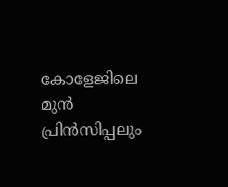കോളേജിലെ മുന്‍ പ്രിന്‍സിപ്പലും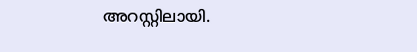അറസ്റ്റിലായി.